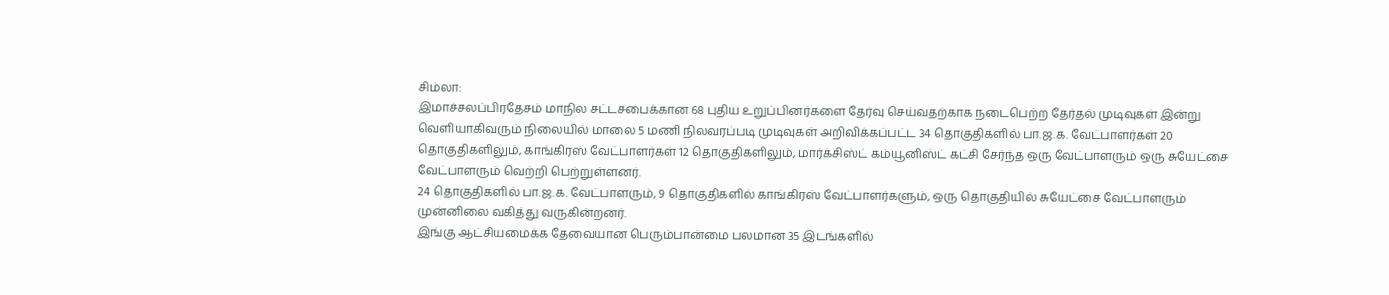சிம்லா:
இமாச்சலப்பிரதேசம் மாநில சட்டசபைக்கான 68 புதிய உறுப்பினர்களை தேர்வு செய்வதற்காக நடைபெற்ற தேர்தல் முடிவுகள் இன்று வெளியாகிவரும் நிலையில் மாலை 5 மணி நிலவரப்படி முடிவுகள் அறிவிக்கப்பட்ட 34 தொகுதிகளில் பா.ஜ.க. வேட்பாளர்கள் 20 தொகுதிகளிலும், காங்கிரஸ் வேட்பாளர்கள் 12 தொகுதிகளிலும், மார்க்சிஸ்ட் கம்யூனிஸ்ட் கட்சி சேர்ந்த ஒரு வேட்பாளரும் ஒரு சுயேட்சை வேட்பாளரும் வெற்றி பெற்றுள்ளனர்.
24 தொகுதிகளில் பா.ஜ.க. வேட்பாளரும், 9 தொகுதிகளில் காங்கிரஸ் வேட்பாளர்களும், ஒரு தொகுதியில் சுயேட்சை வேட்பாளரும் முன்னிலை வகித்து வருகின்றனர்.
இங்கு ஆட்சியமைக்க தேவையான பெரும்பான்மை பலமான 35 இடங்களில்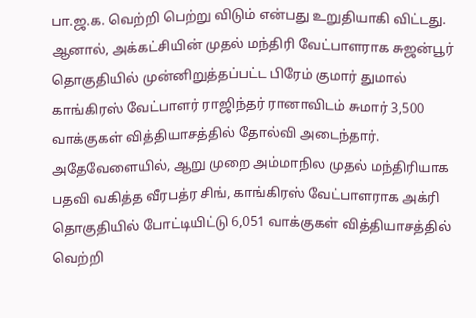பா.ஜ.க. வெற்றி பெற்று விடும் என்பது உறுதியாகி விட்டது. ஆனால், அக்கட்சியின் முதல் மந்திரி வேட்பாளராக சுஜன்பூர் தொகுதியில் முன்னிறுத்தப்பட்ட பிரேம் குமார் துமால் காங்கிரஸ் வேட்பாளர் ராஜிந்தர் ரானாவிடம் சுமார் 3,500 வாக்குகள் வித்தியாசத்தில் தோல்வி அடைந்தார்.
அதேவேளையில், ஆறு முறை அம்மாநில முதல் மந்திரியாக பதவி வகித்த வீரபத்ர சிங், காங்கிரஸ் வேட்பாளராக அக்ரி தொகுதியில் போட்டியிட்டு 6,051 வாக்குகள் வித்தியாசத்தில் வெற்றி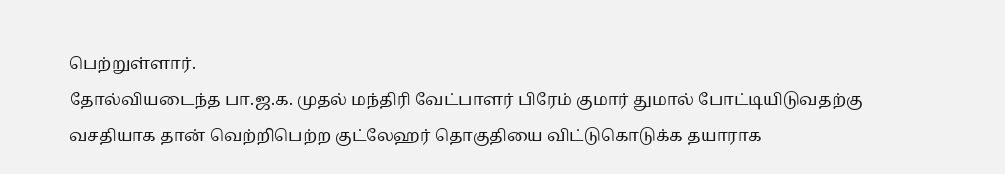பெற்றுள்ளார்.
தோல்வியடைந்த பா.ஜ.க. முதல் மந்திரி வேட்பாளர் பிரேம் குமார் துமால் போட்டியிடுவதற்கு வசதியாக தான் வெற்றிபெற்ற குட்லேஹர் தொகுதியை விட்டுகொடுக்க தயாராக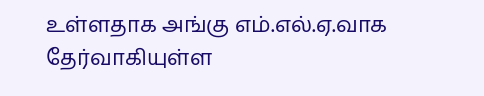உள்ளதாக அங்கு எம்.எல்.ஏ.வாக தேர்வாகியுள்ள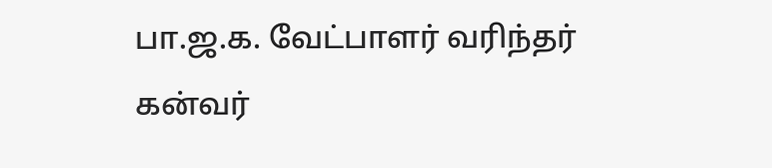பா.ஜ.க. வேட்பாளர் வரிந்தர் கன்வர்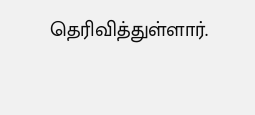தெரிவித்துள்ளார்.